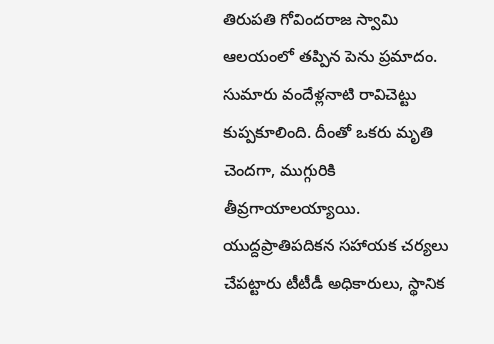తిరుపతి గోవిందరాజ స్వామి ఆలయంలో తప్పిన పెను ప్రమాదం. సుమారు వందేళ్లనాటి రావిచెట్టు కుప్పకూలింది. దీంతో ఒకరు మృతి చెందగా, ముగ్గురికి తీవ్రగాయాలయ్యాయి. యుద్దప్రాతిపదికన సహాయక చర్యలు చేపట్టారు టీటీడీ అధికారులు, స్థానిక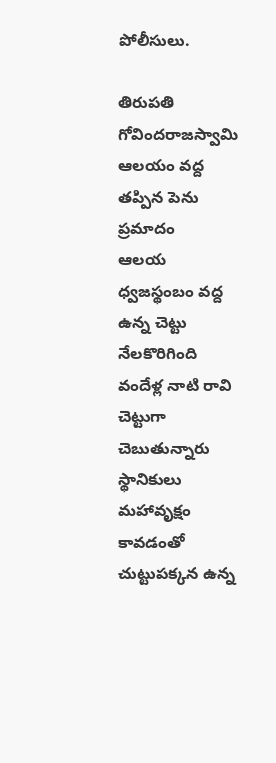పోలీసులు.

తిరుపతి గోవిందరాజస్వామి ఆలయం వద్ద తప్పిన పెను ప్రమాదం
ఆలయ ధ్వజస్థంబం వద్ద ఉన్న చెట్టు నేలకొరిగింది
వందేళ్ల నాటి రావి చెట్టుగా చెబుతున్నారు స్థానికులు
మహావృక్షం కావడంతో చుట్టుపక్కన ఉన్న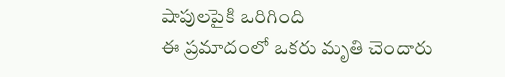షాపులపైకి ఒరిగింది
ఈ ప్రమాదంలో ఒకరు మృతి చెందారు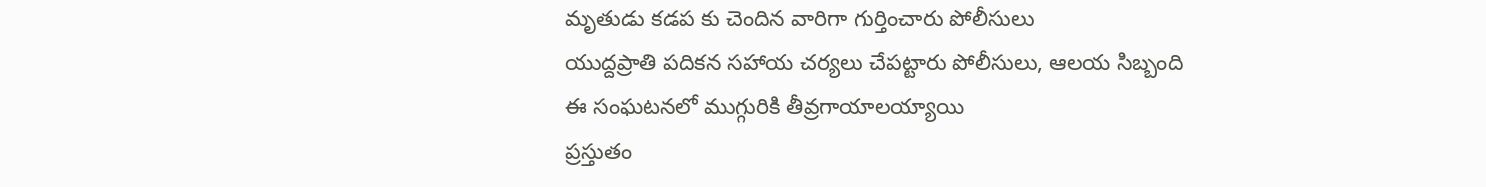మృతుడు కడప కు చెందిన వారిగా గుర్తించారు పోలీసులు
యుద్దప్రాతి పదికన సహాయ చర్యలు చేపట్టారు పోలీసులు, ఆలయ సిబ్బంది
ఈ సంఘటనలో ముగ్గురికి తీవ్రగాయాలయ్యాయి
ప్రస్తుతం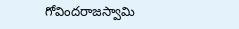గోవిందరాజస్వామి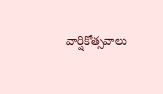వార్షికోత్సవాలు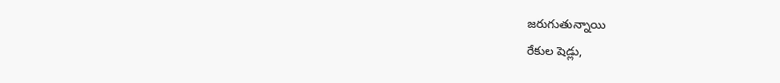జరుగుతున్నాయి
రేకుల షెడ్లు,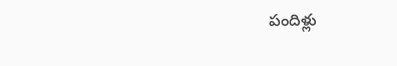పందిళ్లు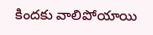కిందకు వాలిపోయాయి